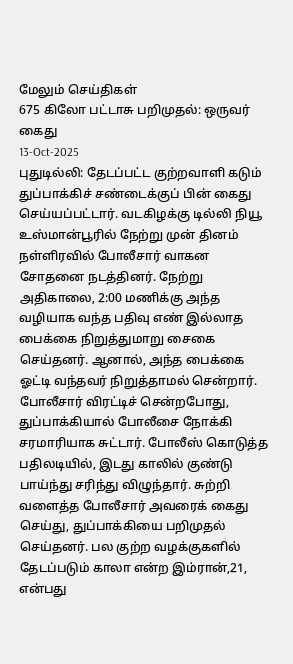மேலும் செய்திகள்
675 கிலோ பட்டாசு பறிமுதல்: ஒருவர் கைது
13-Oct-2025
புதுடில்லி: தேடப்பட்ட குற்றவாளி கடும் துப்பாக்கிச் சண்டைக்குப் பின் கைது செய்யப்பட்டார். வடகிழக்கு டில்லி நியூ உஸ்மான்பூரில் நேற்று முன் தினம் நள்ளிரவில் போலீசார் வாகன சோதனை நடத்தினர். நேற்று அதிகாலை, 2:00 மணிக்கு அந்த வழியாக வந்த பதிவு எண் இல்லாத பைக்கை நிறுத்துமாறு சைகை செய்தனர். ஆனால், அந்த பைக்கை ஓட்டி வந்தவர் நிறுத்தாமல் சென்றார். போலீசார் விரட்டிச் சென்றபோது, துப்பாக்கியால் போலீசை நோக்கி சரமாரியாக சுட்டார். போலீஸ் கொடுத்த பதிலடியில், இடது காலில் குண்டு பாய்ந்து சரிந்து விழுந்தார். சுற்றி வளைத்த போலீசார் அவரைக் கைது செய்து, துப்பாக்கியை பறிமுதல் செய்தனர். பல குற்ற வழக்குகளில் தேடப்படும் காலா என்ற இம்ரான்,21, என்பது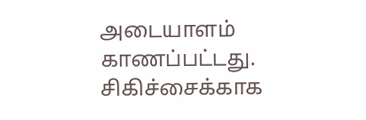அடையாளம் காணப்பட்டது. சிகிச்சைக்காக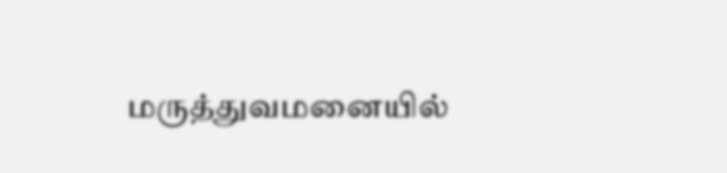மருத்துவமனையில்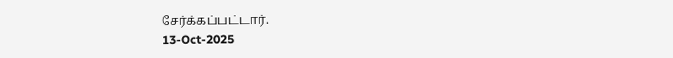சேர்க்கப்பட்டார்.
13-Oct-2025